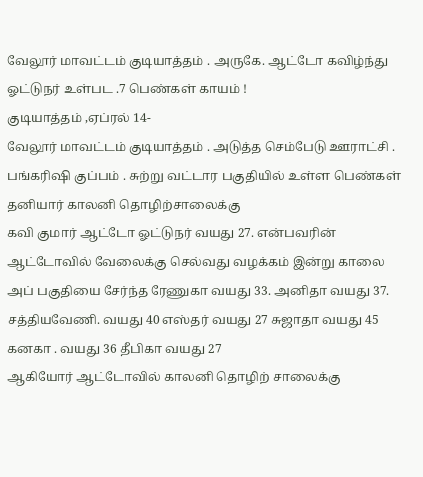வேலூர் மாவட்டம் குடியாத்தம் . அருகே. ஆட்டோ கவிழ்ந்து ஓட்டுநர் உள்பட .7 பெண்கள் காயம் !
குடியாத்தம் ,ஏப்ரல் 14-
வேலூர் மாவட்டம் குடியாத்தம் . அடுத்த செம்பேடு ஊராட்சி . பங்கரிஷி குப்பம் . சுற்று வட்டார பகுதியில் உள்ள பெண்கள் தனியார் காலனி தொழிற்சாலைக்கு
கவி குமார் ஆட்டோ ஓட்டுநர் வயது 27. என்பவரின் ஆட்டோவில் வேலைக்கு செல்வது வழக்கம் இன்று காலை அப் பகுதியை சேர்ந்த ரேணுகா வயது 33. அனிதா வயது 37. சத்தியவேணி. வயது 40 எஸ்தர் வயது 27 சுஜாதா வயது 45 கனகா . வயது 36 தீபிகா வயது 27
ஆகியோர் ஆட்டோவில் காலனி தொழிற் சாலைக்கு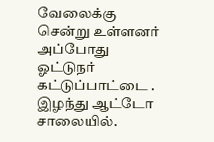வேலைக்கு சென்று உள்ளனர் அப்போது ஓட்டுநர் கட்டுப்பாட்டை . இழந்து ஆட்டோ சாலையில்.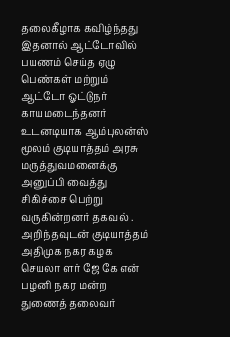தலைகீழாக கவிழ்ந்தது இதனால் ஆட்டோவில் பயணம் செய்த ஏழு பெண்கள் மற்றும் ஆட்டோ ஓட்டுநர் காயமடைந்தனர் உடனடியாக ஆம்புலன்ஸ் மூலம் குடியாத்தம் அரசு மருத்துவமனைக்கு அனுப்பி வைத்து சிகிச்சை பெற்று வருகின்றனர் தகவல் . அறிந்தவுடன் குடியாத்தம் அதிமுக நகர கழக செயலா ளர் ஜே கே என் பழனி நகர மன்ற துணைத் தலைவர்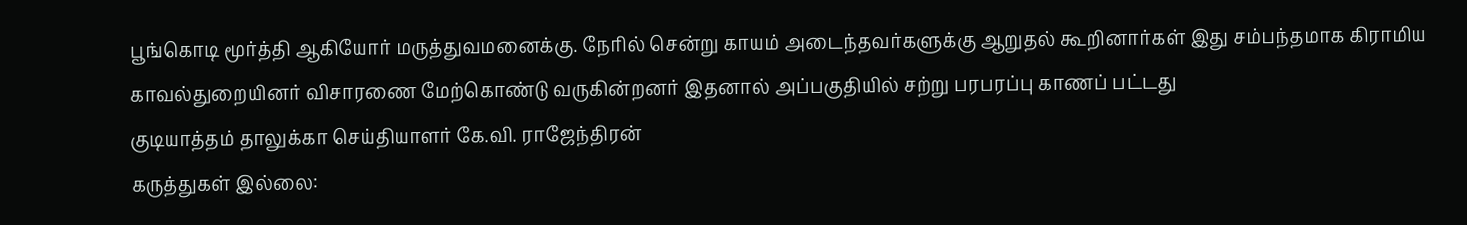பூங்கொடி மூர்த்தி ஆகியோர் மருத்துவமனைக்கு. நேரில் சென்று காயம் அடைந்தவர்களுக்கு ஆறுதல் கூறினார்கள் இது சம்பந்தமாக கிராமிய காவல்துறையினர் விசாரணை மேற்கொண்டு வருகின்றனர் இதனால் அப்பகுதியில் சற்று பரபரப்பு காணப் பட்டது
குடியாத்தம் தாலுக்கா செய்தியாளர் கே.வி. ராஜேந்திரன்
கருத்துகள் இல்லை: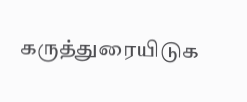கருத்துரையிடுக